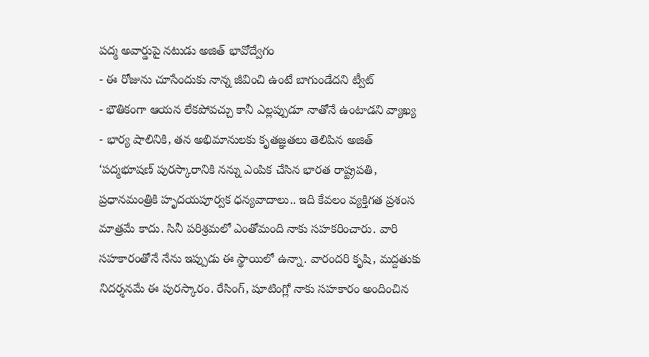పద్మ అవార్డుపై నటుడు అజిత్ భావోద్వేగం
- ఈ రోజును చూసేందుకు నాన్న జీవించి ఉంటే బాగుండేదని ట్వీట్
- భౌతికంగా ఆయన లేకపోవచ్చు కానీ ఎల్లప్పుడూ నాతోనే ఉంటాడని వ్యాఖ్య
- భార్య షాలినికి, తన అభిమానులకు కృతజ్ఞతలు తెలిపిన అజిత్
‘పద్మభూషణ్ పురస్కారానికి నన్ను ఎంపిక చేసిన భారత రాష్ట్రపతి, ప్రధానమంత్రికి హృదయపూర్వక ధన్యవాదాలు.. ఇది కేవలం వ్యక్తిగత ప్రశంస మాత్రమే కాదు. సినీ పరిశ్రమలో ఎంతోమంది నాకు సహకరించారు. వారి సహకారంతోనే నేను ఇప్పుడు ఈ స్థాయిలో ఉన్నా. వారందరి కృషి, మద్దతుకు నిదర్శనమే ఈ పురస్కారం. రేసింగ్, షూటింగ్లో నాకు సహకారం అందించిన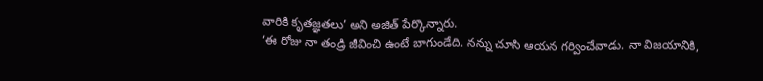వారికి కృతజ్ఞతలు’ అని అజిత్ పేర్కొన్నారు.
‘ఈ రోజు నా తండ్రి జీవించి ఉంటే బాగుండేది. నన్ను చూసి ఆయన గర్వించేవాడు. నా విజయానికి,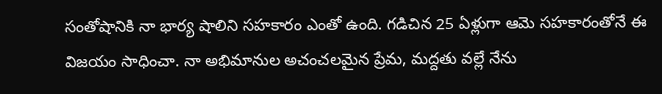సంతోషానికి నా భార్య షాలిని సహకారం ఎంతో ఉంది. గడిచిన 25 ఏళ్లుగా ఆమె సహకారంతోనే ఈ విజయం సాధించా. నా అభిమానుల అచంచలమైన ప్రేమ, మద్దతు వల్లే నేను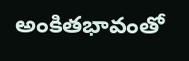అంకితభావంతో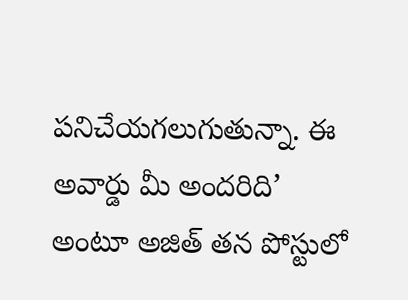పనిచేయగలుగుతున్నా. ఈ అవార్డు మీ అందరిది’ అంటూ అజిత్ తన పోస్టులో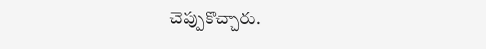చెప్పుకొచ్చారు.